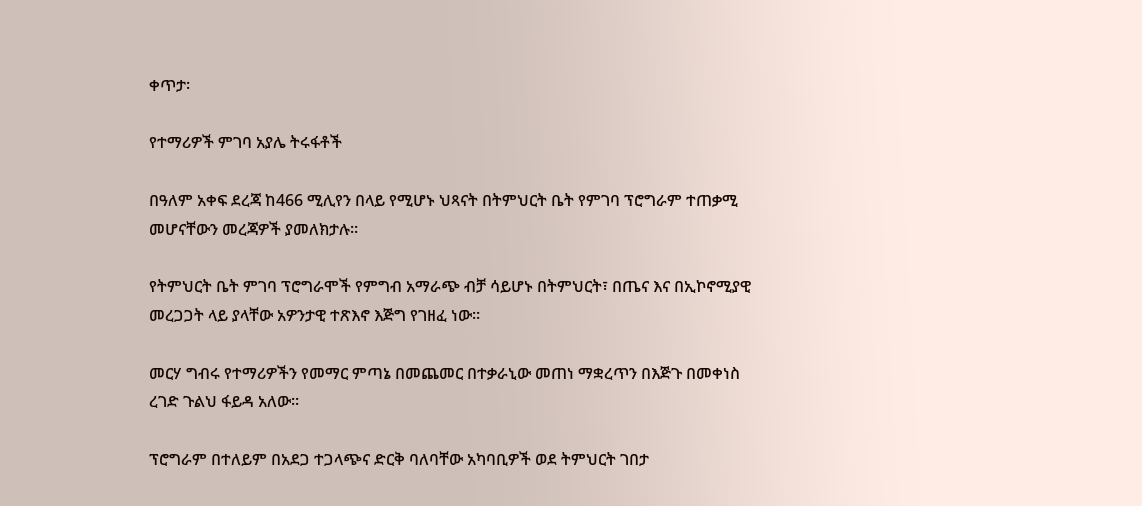ቀጥታ፡

የተማሪዎች ምገባ አያሌ ትሩፋቶች

በዓለም አቀፍ ደረጃ ከ466 ሚሊየን በላይ የሚሆኑ ህጻናት በትምህርት ቤት የምገባ ፕሮግራም ተጠቃሚ መሆናቸውን መረጃዎች ያመለክታሉ።

የትምህርት ቤት ምገባ ፕሮግራሞች የምግብ አማራጭ ብቻ ሳይሆኑ በትምህርት፣ በጤና እና በኢኮኖሚያዊ መረጋጋት ላይ ያላቸው አዎንታዊ ተጽእኖ እጅግ የገዘፈ ነው።

መርሃ ግብሩ የተማሪዎችን የመማር ምጣኔ በመጨመር በተቃራኒው መጠነ ማቋረጥን በእጅጉ በመቀነስ ረገድ ጉልህ ፋይዳ አለው።

ፕሮግራም በተለይም በአደጋ ተጋላጭና ድርቅ ባለባቸው አካባቢዎች ወደ ትምህርት ገበታ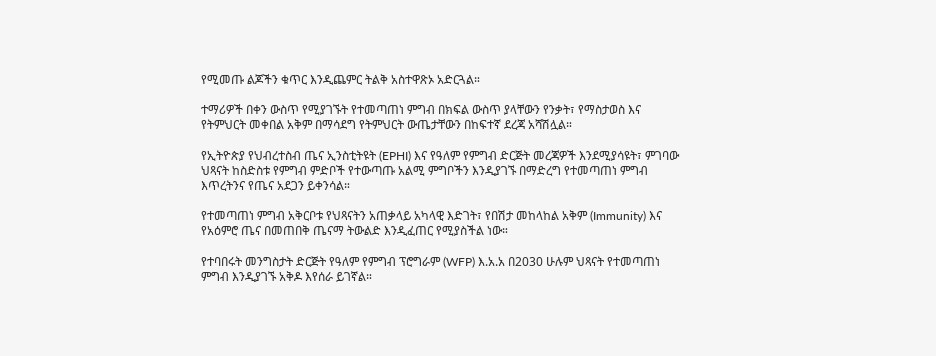የሚመጡ ልጆችን ቁጥር እንዲጨምር ትልቅ አስተዋጽኦ አድርጓል።

ተማሪዎች በቀን ውስጥ የሚያገኙት የተመጣጠነ ምግብ በክፍል ውስጥ ያላቸውን የንቃት፣ የማስታወስ እና የትምህርት መቀበል አቅም በማሳደግ የትምህርት ውጤታቸውን በከፍተኛ ደረጃ አሻሽሏል።

የኢትዮጵያ የህብረተስብ ጤና ኢንስቲትዩት (EPHI) እና የዓለም የምግብ ድርጅት መረጃዎች እንደሚያሳዩት፣ ምገባው ህጻናት ከስድስቱ የምግብ ምድቦች የተውጣጡ አልሚ ምግቦችን እንዲያገኙ በማድረግ የተመጣጠነ ምግብ እጥረትንና የጤና አደጋን ይቀንሳል።

የተመጣጠነ ምግብ አቅርቦቱ የህጻናትን አጠቃላይ አካላዊ እድገት፣ የበሽታ መከላከል አቅም (Immunity) እና የአዕምሮ ጤና በመጠበቅ ጤናማ ትውልድ እንዲፈጠር የሚያስችል ነው።

የተባበሩት መንግስታት ድርጅት የዓለም የምግብ ፕሮግራም (WFP) እ.አ.አ በ2030 ሁሉም ህጻናት የተመጣጠነ ምግብ እንዲያገኙ አቅዶ እየሰራ ይገኛል።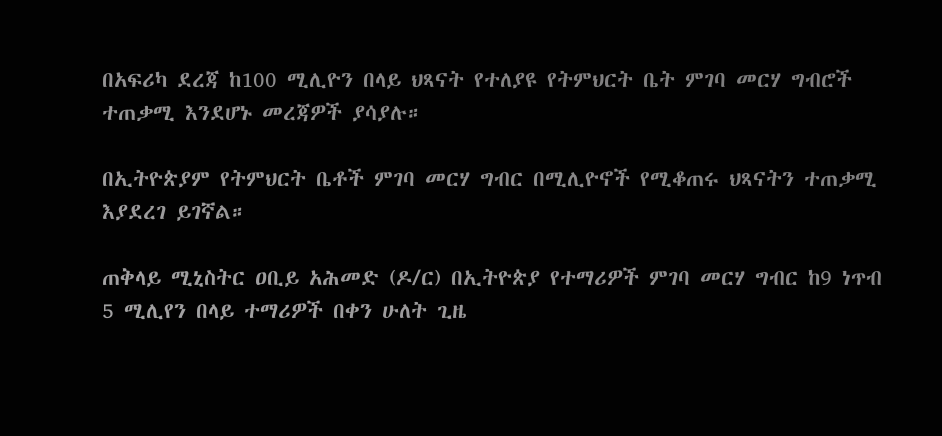በአፍሪካ ደረጃ ከ100 ሚሊዮን በላይ ህጻናት የተለያዩ የትምህርት ቤት ምገባ መርሃ ግብሮች ተጠቃሚ እንደሆኑ መረጃዎች ያሳያሉ።

በኢትዮጵያም የትምህርት ቤቶች ምገባ መርሃ ግብር በሚሊዮኖች የሚቆጠሩ ህጻናትን ተጠቃሚ እያደረገ ይገኛል።

ጠቅላይ ሚኒስትር ዐቢይ አሕመድ (ዶ/ር) በኢትዮጵያ የተማሪዎች ምገባ መርሃ ግብር ከ9 ነጥብ 5 ሚሊየን በላይ ተማሪዎች በቀን ሁለት ጊዜ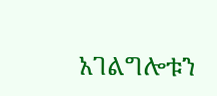አገልግሎቱን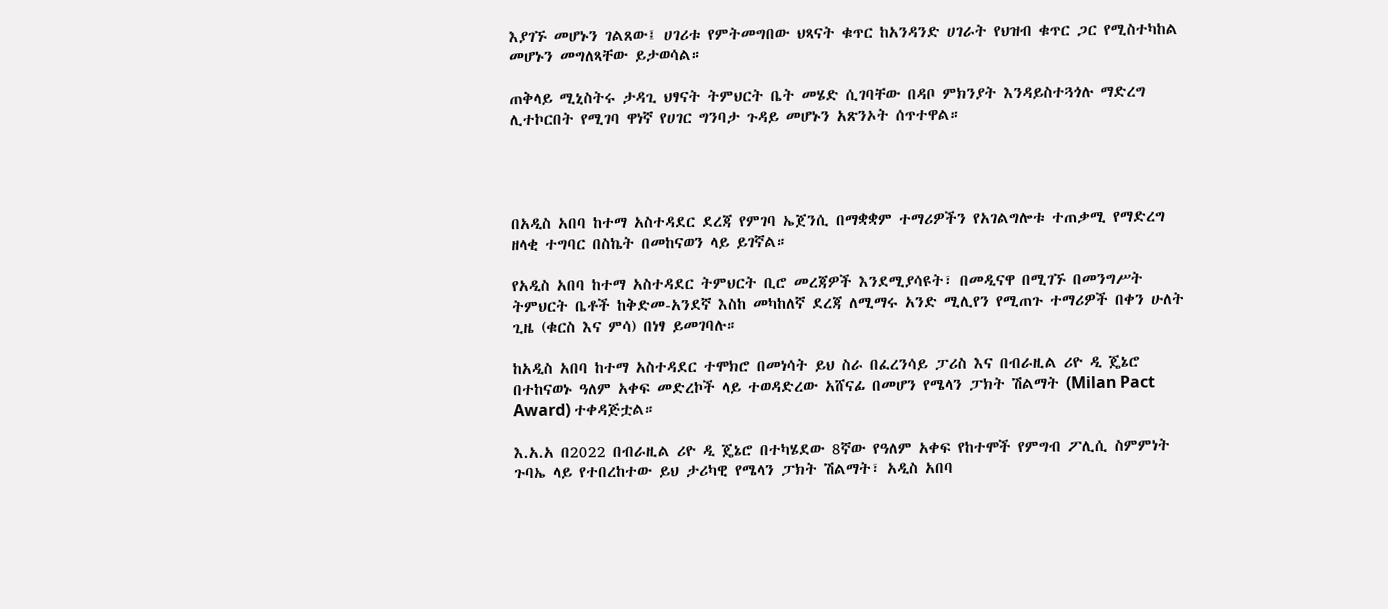እያገኙ መሆኑን ገልጸው፤ ሀገሪቱ የምትመግበው ህጻናት ቁጥር ከአንዳንድ ሀገራት የህዝብ ቁጥር ጋር የሚስተካከል መሆኑን መግለጻቸው ይታወሳል።

ጠቅላይ ሚኒስትሩ ታዳጊ ህፃናት ትምህርት ቤት መሄድ ሲገባቸው በዳቦ ምክንያት እንዳይስተጓጎሉ ማድረግ ሊተኮርበት የሚገባ ዋነኛ የሀገር ግንባታ ጉዳይ መሆኑን አጽንኦት ሰጥተዋል።




በአዲስ አበባ ከተማ አስተዳደር ደረጃ የምገባ ኤጀንሲ በማቋቋም ተማሪዎችን የአገልግሎቱ ተጠቃሚ የማድረግ ዘላቂ ተግባር በስኬት በመከናወን ላይ ይገኛል።

የአዲስ አበባ ከተማ አስተዳደር ትምህርት ቢሮ መረጃዎች እንደሚያሳዩት፣ በመዲናዋ በሚገኙ በመንግሥት ትምህርት ቤቶች ከቅድመ-አንደኛ እስከ መካከለኛ ደረጃ ለሚማሩ አንድ ሚሊየን የሚጠጉ ተማሪዎች በቀን ሁለት ጊዜ (ቁርስ እና ምሳ) በነፃ ይመገባሉ።

ከአዲስ አበባ ከተማ አስተዳደር ተሞክሮ በመነሳት ይህ ስራ በፈረንሳይ ፓሪስ እና በብራዚል ሪዮ ዲ ጄኔሮ በተከናወኑ ዓለም አቀፍ መድረኮች ላይ ተወዳድረው አሸናፊ በመሆን የሜላን ፓክት ሽልማት (Milan Pact Award) ተቀዳጅቷል።

እ.አ.አ በ2022 በብራዚል ሪዮ ዲ ጄኔሮ በተካሄደው 8ኛው የዓለም አቀፍ የከተሞች የምግብ ፖሊሲ ስምምነት ጉባኤ ላይ የተበረከተው ይህ ታሪካዊ የሜላን ፓክት ሽልማት፣ አዲስ አበባ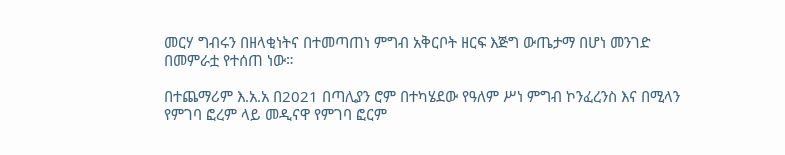መርሃ ግብሩን በዘላቂነትና በተመጣጠነ ምግብ አቅርቦት ዘርፍ እጅግ ውጤታማ በሆነ መንገድ በመምራቷ የተሰጠ ነው።

በተጨማሪም እ.አ.አ በ2021 በጣሊያን ሮም በተካሄደው የዓለም ሥነ ምግብ ኮንፈረንስ እና በሚላን የምገባ ፎረም ላይ መዲናዋ የምገባ ፎርም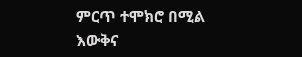ምርጥ ተሞክሮ በሚል እውቅና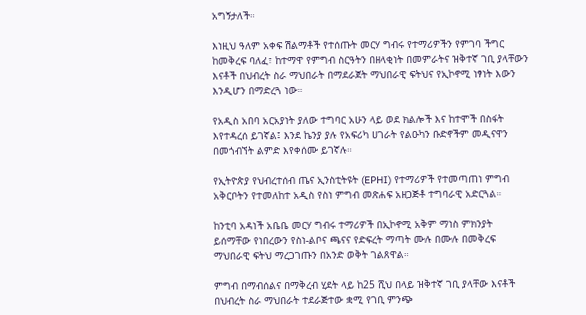አግኝታለች።

እነዚህ ዓለም አቀፍ ሽልማቶች የተሰጡት መርሃ ግብሩ የተማሪዎችን የምገባ ችግር ከመቅረፍ ባለፈ፣ ከተማዋ የምግብ ስርዓትን በዘላቂነት በመምራትና ዝቅተኛ ገቢ ያላቸውን እናቶች በህብረት ስራ ማህበራት በማደራጀት ማህበራዊ ፍትህና የኢኮኖሚ ነፃነት እውን እንዲሆን በማድረጓ ነው።

የአዲስ አበባ አርአያነት ያለው ተግባር አሁን ላይ ወደ ክልሎች እና ከተሞች በስፋት እየተዳረሰ ይገኛል፤ እንደ ኬንያ ያሉ የአፍሪካ ሀገራት የልዑካን ቡድኖችም መዲናዋን በመጎብኘት ልምድ እየቀሰሙ ይገኛሉ።

የኢትዮጵያ የህብረተሰብ ጤና ኢንስቲትዩት (EPHI) የተማሪዎች የተመጣጠነ ምግብ አቅርቦትን የተመለከተ አዲስ የስነ ምግብ መጽሐፍ አዘጋጅቶ ተግባራዊ አድርጓል።

ከንቲባ አዳነች አቤቤ መርሃ ግብሩ ተማሪዎች በኢኮኖሚ አቅም ማነስ ምክንያት ይሰማቸው የነበረውን የስነ-ልቦና ጫናና የድፍረት ማጣት ሙሉ በሙሉ በመቅረፍ ማህበራዊ ፍትህ ማረጋገጡን በአንድ ወቅት ገልጸዋል።

ምግብ በማብሰልና በማቅረብ ሂደት ላይ ከ25 ሺህ በላይ ዝቅተኛ ገቢ ያላቸው እናቶች በህብረት ስራ ማህበራት ተደራጅተው ቋሚ የገቢ ምንጭ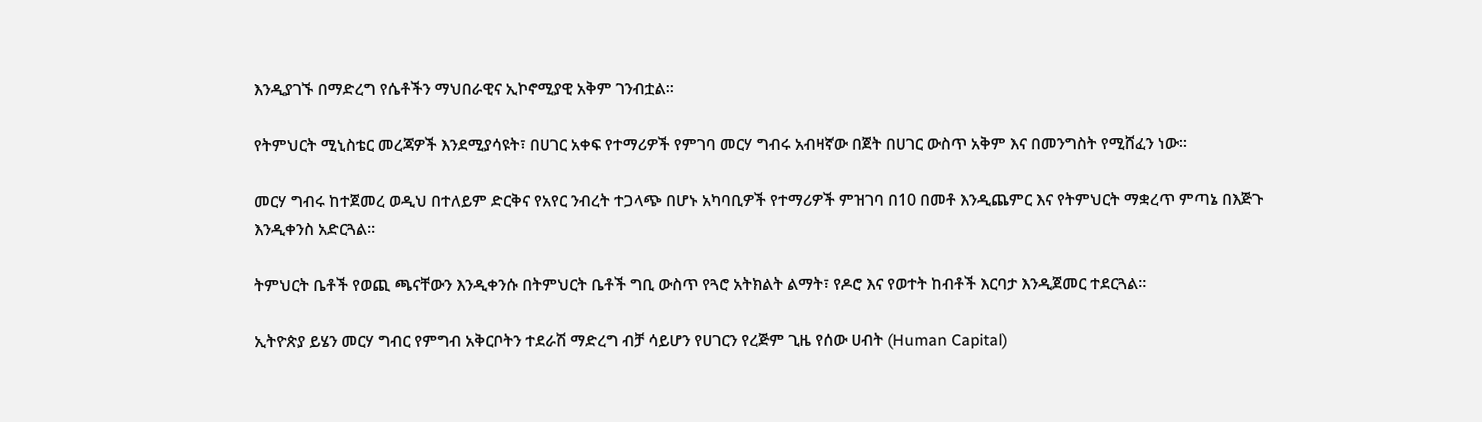እንዲያገኙ በማድረግ የሴቶችን ማህበራዊና ኢኮኖሚያዊ አቅም ገንብቷል።

የትምህርት ሚኒስቴር መረጃዎች እንደሚያሳዩት፣ በሀገር አቀፍ የተማሪዎች የምገባ መርሃ ግብሩ አብዛኛው በጀት በሀገር ውስጥ አቅም እና በመንግስት የሚሸፈን ነው።

መርሃ ግብሩ ከተጀመረ ወዲህ በተለይም ድርቅና የአየር ንብረት ተጋላጭ በሆኑ አካባቢዎች የተማሪዎች ምዝገባ በ10 በመቶ እንዲጨምር እና የትምህርት ማቋረጥ ምጣኔ በእጅጉ እንዲቀንስ አድርጓል።

ትምህርት ቤቶች የወጪ ጫናቸውን እንዲቀንሱ በትምህርት ቤቶች ግቢ ውስጥ የጓሮ አትክልት ልማት፣ የዶሮ እና የወተት ከብቶች እርባታ እንዲጀመር ተደርጓል።

ኢትዮጵያ ይሄን መርሃ ግብር የምግብ አቅርቦትን ተደራሽ ማድረግ ብቻ ሳይሆን የሀገርን የረጅም ጊዜ የሰው ሀብት (Human Capital)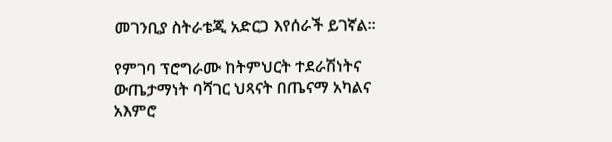መገንቢያ ስትራቴጂ አድርጋ እየሰራች ይገኛል።

የምገባ ፕሮግራሙ ከትምህርት ተደራሽነትና ውጤታማነት ባሻገር ህጻናት በጤናማ አካልና አእምሮ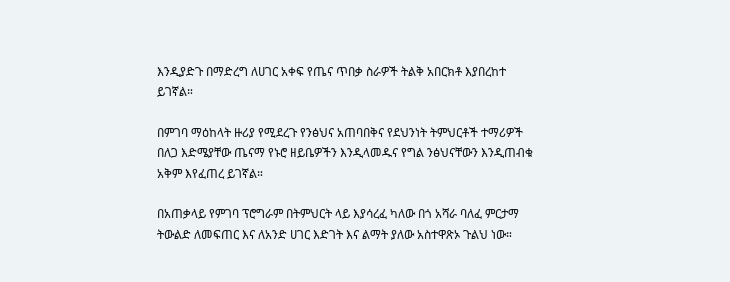እንዲያድጉ በማድረግ ለሀገር አቀፍ የጤና ጥበቃ ስራዎች ትልቅ አበርክቶ እያበረከተ ይገኛል።

በምገባ ማዕከላት ዙሪያ የሚደረጉ የንፅህና አጠባበቅና የደህንነት ትምህርቶች ተማሪዎች በለጋ እድሜያቸው ጤናማ የኑሮ ዘይቤዎችን እንዲላመዱና የግል ንፅህናቸውን እንዲጠብቁ አቅም እየፈጠረ ይገኛል።

በአጠቃላይ የምገባ ፕሮግራም በትምህርት ላይ እያሳረፈ ካለው በጎ አሻራ ባለፈ ምርታማ ትውልድ ለመፍጠር እና ለአንድ ሀገር እድገት እና ልማት ያለው አስተዋጽኦ ጉልህ ነው።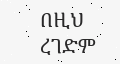በዚህ ረገድም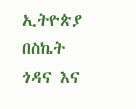ኢትዮጵያ በስኬት ጎዳና እና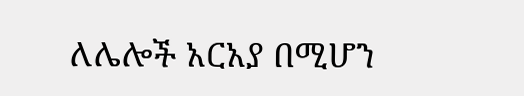ለሌሎች አርአያ በሚሆን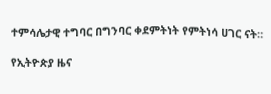ተምሳሌታዊ ተግባር በግንባር ቀደምትነት የምትነሳ ሀገር ናት።

የኢትዮጵያ ዜና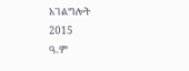አገልግሎት
2015
ዓ.ም